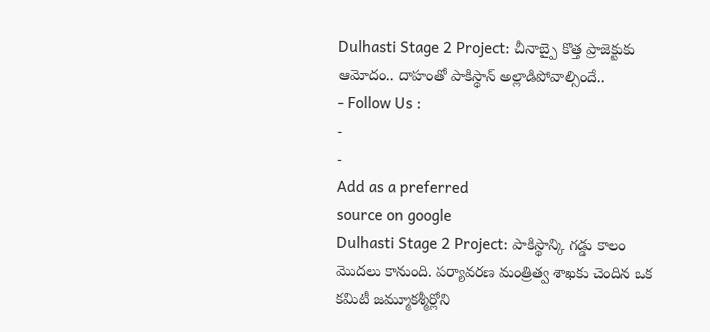Dulhasti Stage 2 Project: చీనాబ్పై కొత్త ప్రాజెక్టుకు ఆమోదం.. దాహంతో పాకిస్థాన్ అల్లాడిపోవాల్సిందే..
- Follow Us :
-
-
Add as a preferred
source on google
Dulhasti Stage 2 Project: పాకిస్థాన్కి గడ్డు కాలం మొదలు కానుంది. పర్యావరణ మంత్రిత్వ శాఖకు చెందిన ఒక కమిటీ జమ్మూకశ్మీర్లోని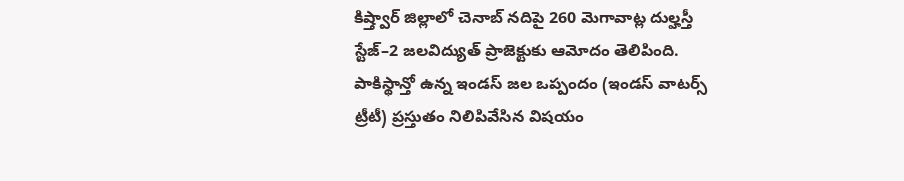కిష్త్వార్ జిల్లాలో చెనాబ్ నదిపై 260 మెగావాట్ల దుల్హస్తీ స్టేజ్–2 జలవిద్యుత్ ప్రాజెక్టుకు ఆమోదం తెలిపింది. పాకిస్థాన్తో ఉన్న ఇండస్ జల ఒప్పందం (ఇండస్ వాటర్స్ ట్రీటీ) ప్రస్తుతం నిలిపివేసిన విషయం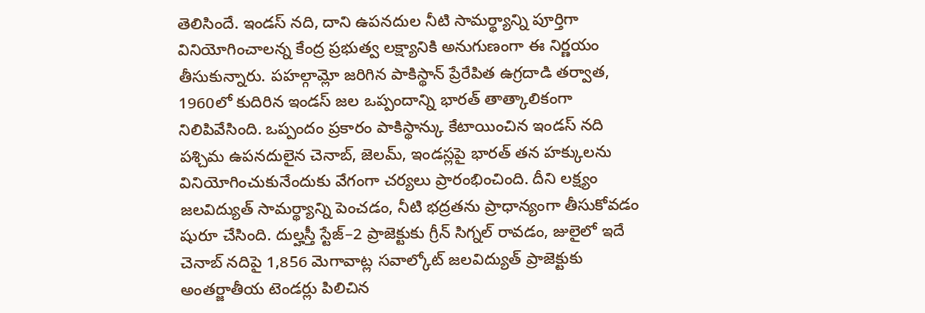తెలిసిందే. ఇండస్ నది, దాని ఉపనదుల నీటి సామర్థ్యాన్ని పూర్తిగా వినియోగించాలన్న కేంద్ర ప్రభుత్వ లక్ష్యానికి అనుగుణంగా ఈ నిర్ణయం తీసుకున్నారు. పహల్గామ్లో జరిగిన పాకిస్థాన్ ప్రేరేపిత ఉగ్రదాడి తర్వాత, 1960లో కుదిరిన ఇండస్ జల ఒప్పందాన్ని భారత్ తాత్కాలికంగా నిలిపివేసింది. ఒప్పందం ప్రకారం పాకిస్థాన్కు కేటాయించిన ఇండస్ నది పశ్చిమ ఉపనదులైన చెనాబ్, జెలమ్, ఇండస్లపై భారత్ తన హక్కులను వినియోగించుకునేందుకు వేగంగా చర్యలు ప్రారంభించింది. దీని లక్ష్యం జలవిద్యుత్ సామర్థ్యాన్ని పెంచడం, నీటి భద్రతను ప్రాధాన్యంగా తీసుకోవడం షురూ చేసింది. దుల్హస్తీ స్టేజ్–2 ప్రాజెక్టుకు గ్రీన్ సిగ్నల్ రావడం, జులైలో ఇదే చెనాబ్ నదిపై 1,856 మెగావాట్ల సవాల్కోట్ జలవిద్యుత్ ప్రాజెక్టుకు అంతర్జాతీయ టెండర్లు పిలిచిన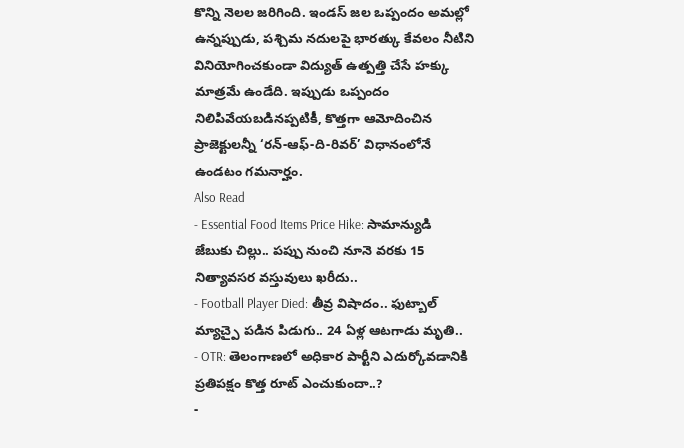కొన్ని నెలల జరిగింది. ఇండస్ జల ఒప్పందం అమల్లో ఉన్నప్పుడు, పశ్చిమ నదులపై భారత్కు కేవలం నీటిని వినియోగించకుండా విద్యుత్ ఉత్పత్తి చేసే హక్కు మాత్రమే ఉండేది. ఇప్పుడు ఒప్పందం నిలిపివేయబడినప్పటికీ, కొత్తగా ఆమోదించిన ప్రాజెక్టులన్నీ ‘రన్-ఆఫ్-ది-రివర్’ విధానంలోనే ఉండటం గమనార్హం.
Also Read
- Essential Food Items Price Hike: సామాన్యుడి జేబుకు చిల్లు.. పప్పు నుంచి నూనె వరకు 15 నిత్యావసర వస్తువులు ఖరీదు..
- Football Player Died: తీవ్ర విషాదం.. ఫుట్బాల్ మ్యాచ్పై పడిన పిడుగు.. 24 ఏళ్ల ఆటగాడు మృతి..
- OTR: తెలంగాణలో అధికార పార్టీని ఎదుర్కోవడానికి ప్రతిపక్షం కొత్త రూట్ ఎంచుకుందా..?
-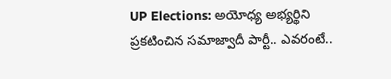UP Elections: అయోధ్య అభ్యర్థిని ప్రకటించిన సమాజ్వాదీ పార్టీ.. ఎవరంటే..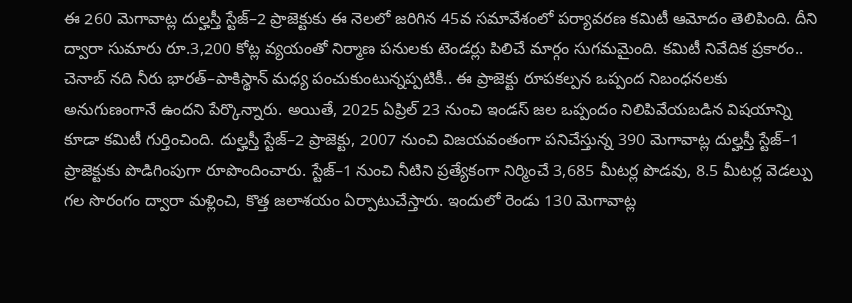ఈ 260 మెగావాట్ల దుల్హస్తీ స్టేజ్–2 ప్రాజెక్టుకు ఈ నెలలో జరిగిన 45వ సమావేశంలో పర్యావరణ కమిటీ ఆమోదం తెలిపింది. దీని ద్వారా సుమారు రూ.3,200 కోట్ల వ్యయంతో నిర్మాణ పనులకు టెండర్లు పిలిచే మార్గం సుగమమైంది. కమిటీ నివేదిక ప్రకారం.. చెనాబ్ నది నీరు భారత్–పాకిస్థాన్ మధ్య పంచుకుంటున్నప్పటికీ.. ఈ ప్రాజెక్టు రూపకల్పన ఒప్పంద నిబంధనలకు అనుగుణంగానే ఉందని పేర్కొన్నారు. అయితే, 2025 ఏప్రిల్ 23 నుంచి ఇండస్ జల ఒప్పందం నిలిపివేయబడిన విషయాన్ని కూడా కమిటీ గుర్తించింది. దుల్హస్తీ స్టేజ్–2 ప్రాజెక్టు, 2007 నుంచి విజయవంతంగా పనిచేస్తున్న 390 మెగావాట్ల దుల్హస్తీ స్టేజ్–1 ప్రాజెక్టుకు పొడిగింపుగా రూపొందించారు. స్టేజ్–1 నుంచి నీటిని ప్రత్యేకంగా నిర్మించే 3,685 మీటర్ల పొడవు, 8.5 మీటర్ల వెడల్పు గల సొరంగం ద్వారా మళ్లించి, కొత్త జలాశయం ఏర్పాటుచేస్తారు. ఇందులో రెండు 130 మెగావాట్ల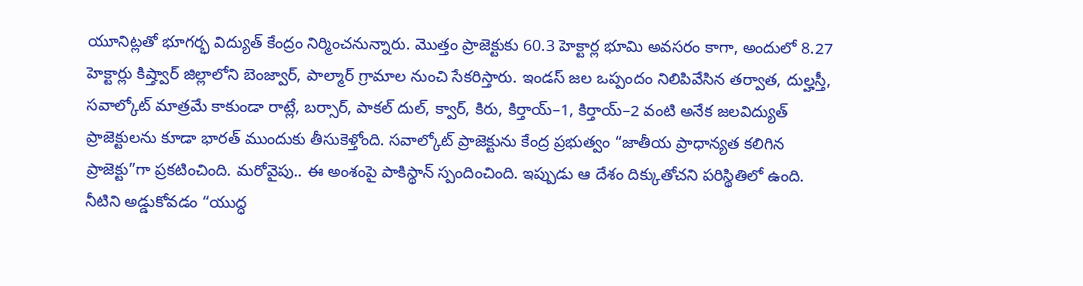యూనిట్లతో భూగర్భ విద్యుత్ కేంద్రం నిర్మించనున్నారు. మొత్తం ప్రాజెక్టుకు 60.3 హెక్టార్ల భూమి అవసరం కాగా, అందులో 8.27 హెక్టార్లు కిష్త్వార్ జిల్లాలోని బెంజ్వార్, పాల్మార్ గ్రామాల నుంచి సేకరిస్తారు. ఇండస్ జల ఒప్పందం నిలిపివేసిన తర్వాత, దుల్హస్తీ, సవాల్కోట్ మాత్రమే కాకుండా రాట్లే, బర్సార్, పాకల్ దుల్, క్వార్, కిరు, కిర్తాయ్–1, కిర్తాయ్–2 వంటి అనేక జలవిద్యుత్ ప్రాజెక్టులను కూడా భారత్ ముందుకు తీసుకెళ్తోంది. సవాల్కోట్ ప్రాజెక్టును కేంద్ర ప్రభుత్వం “జాతీయ ప్రాధాన్యత కలిగిన ప్రాజెక్టు”గా ప్రకటించింది. మరోవైపు.. ఈ అంశంపై పాకిస్థాన్ స్పందించింది. ఇప్పుడు ఆ దేశం దిక్కుతోచని పరిస్థితిలో ఉంది. నీటిని అడ్డుకోవడం “యుద్ధ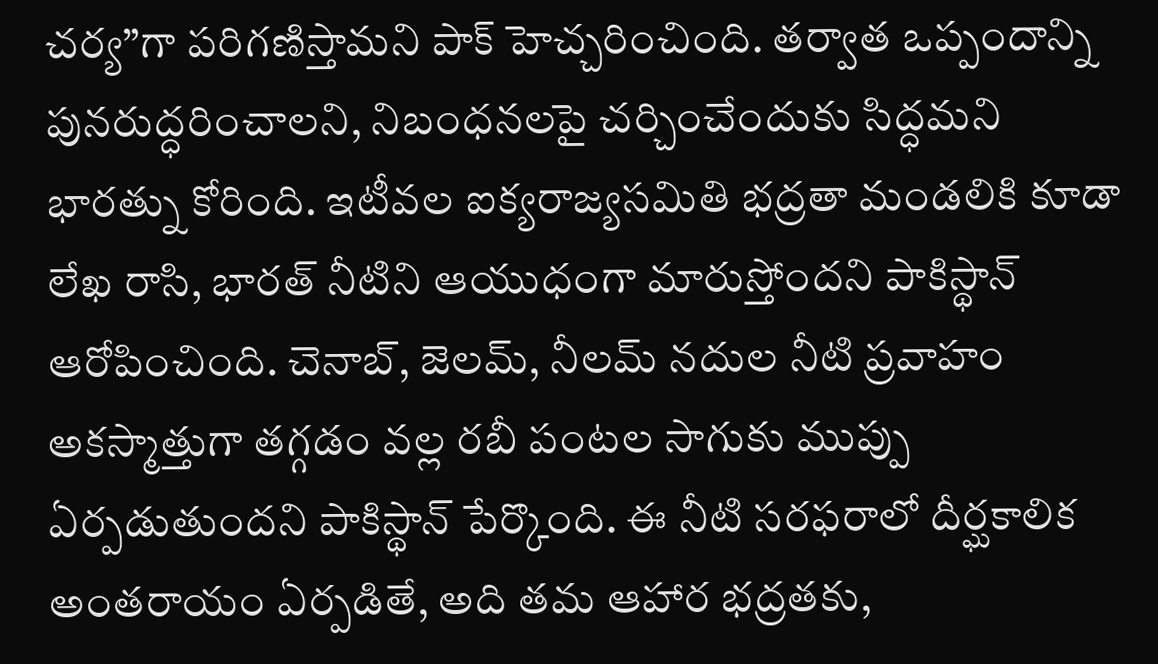చర్య”గా పరిగణిస్తామని పాక్ హెచ్చరించింది. తర్వాత ఒప్పందాన్ని పునరుద్ధరించాలని, నిబంధనలపై చర్చించేందుకు సిద్ధమని భారత్ను కోరింది. ఇటీవల ఐక్యరాజ్యసమితి భద్రతా మండలికి కూడా లేఖ రాసి, భారత్ నీటిని ఆయుధంగా మారుస్తోందని పాకిస్థాన్ ఆరోపించింది. చెనాబ్, జెలమ్, నీలమ్ నదుల నీటి ప్రవాహం అకస్మాత్తుగా తగ్గడం వల్ల రబీ పంటల సాగుకు ముప్పు ఏర్పడుతుందని పాకిస్థాన్ పేర్కొంది. ఈ నీటి సరఫరాలో దీర్ఘకాలిక అంతరాయం ఏర్పడితే, అది తమ ఆహార భద్రతకు,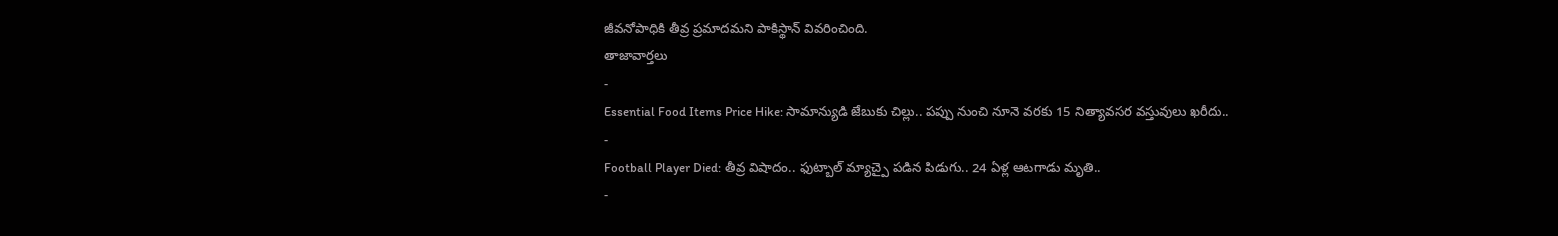జీవనోపాధికి తీవ్ర ప్రమాదమని పాకిస్థాన్ వివరించింది.
తాజావార్తలు
-
Essential Food Items Price Hike: సామాన్యుడి జేబుకు చిల్లు.. పప్పు నుంచి నూనె వరకు 15 నిత్యావసర వస్తువులు ఖరీదు..
-
Football Player Died: తీవ్ర విషాదం.. ఫుట్బాల్ మ్యాచ్పై పడిన పిడుగు.. 24 ఏళ్ల ఆటగాడు మృతి..
-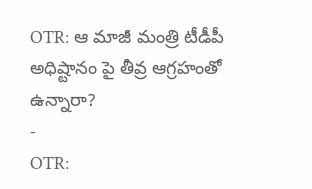OTR: ఆ మాజీ మంత్రి టీడీపీ అధిష్టానం పై తీవ్ర ఆగ్రహంతో ఉన్నారా?
-
OTR: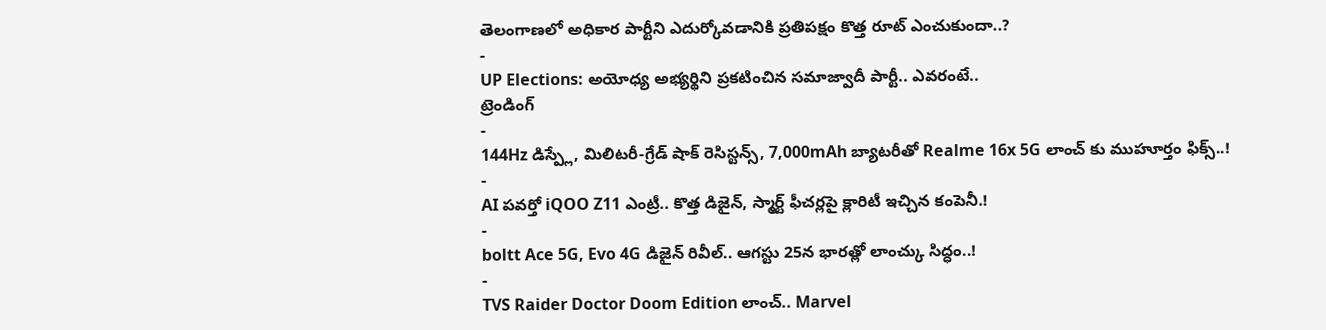తెలంగాణలో అధికార పార్టీని ఎదుర్కోవడానికి ప్రతిపక్షం కొత్త రూట్ ఎంచుకుందా..?
-
UP Elections: అయోధ్య అభ్యర్థిని ప్రకటించిన సమాజ్వాదీ పార్టీ.. ఎవరంటే..
ట్రెండింగ్
-
144Hz డిస్ప్లే, మిలిటరీ-గ్రేడ్ షాక్ రెసిస్టన్స్, 7,000mAh బ్యాటరీతో Realme 16x 5G లాంచ్ కు ముహూర్తం ఫిక్స్..!
-
AI పవర్తో iQOO Z11 ఎంట్రీ.. కొత్త డిజైన్, స్మార్ట్ ఫీచర్లపై క్లారిటీ ఇచ్చిన కంపెనీ.!
-
boltt Ace 5G, Evo 4G డిజైన్ రివీల్.. ఆగస్టు 25న భారత్లో లాంచ్కు సిద్ధం..!
-
TVS Raider Doctor Doom Edition లాంచ్.. Marvel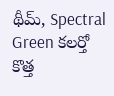థీమ్, Spectral Green కలర్తో కొత్త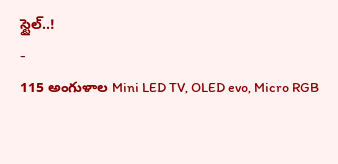స్టైల్..!
-
115 అంగుళాల Mini LED TV, OLED evo, Micro RGB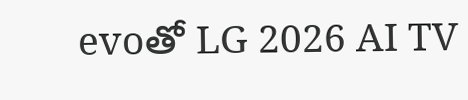evoతో LG 2026 AI TV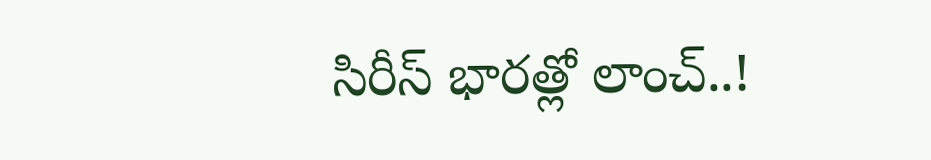సిరీస్ భారత్లో లాంచ్..!